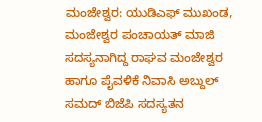ಮಂಜೇಶ್ವರ: ಯುಡಿಎಫ್ ಮುಖಂಡ, ಮಂಜೇಶ್ವರ ಪಂಚಾಯತ್ ಮಾಜಿ ಸದಸ್ಯನಾಗಿದ್ದ ರಾಘವ ಮಂಜೇಶ್ವರ ಹಾಗೂ ಪೈವಳಿಕೆ ನಿವಾಸಿ ಅಬ್ದುಲ್ ಸಮದ್ ಬಿಜೆಪಿ ಸದಸ್ಯತನ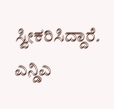ಸ್ವೀಕರಿಸಿದ್ದಾರೆ. ಎನ್ಡಿಎ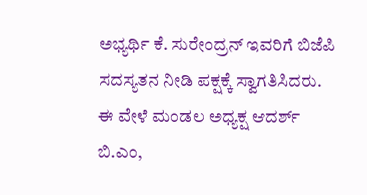ಅಭ್ಯರ್ಥಿ ಕೆ. ಸುರೇಂದ್ರನ್ ಇವರಿಗೆ ಬಿಜೆಪಿ ಸದಸ್ಯತನ ನೀಡಿ ಪಕ್ಷಕ್ಕೆ ಸ್ವಾಗತಿಸಿದರು. ಈ ವೇಳೆ ಮಂಡಲ ಅಧ್ಯಕ್ಷ ಆದರ್ಶ್ ಬಿ.ಎಂ,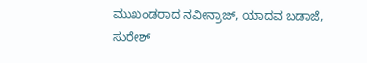ಮುಖಂಡರಾದ ನವೀನ್ರಾಜ್, ಯಾದವ ಬಡಾಜೆ, ಸುರೇಶ್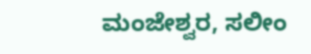ಮಂಜೇಶ್ವರ, ಸಲೀಂ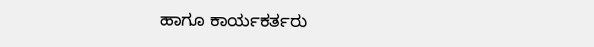ಹಾಗೂ ಕಾರ್ಯಕರ್ತರು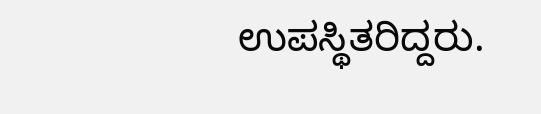ಉಪಸ್ಥಿತರಿದ್ದರು.